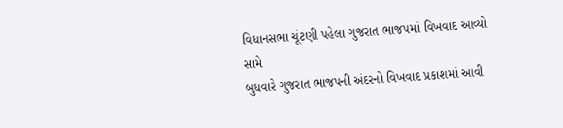વિધાનસભા ચૂંટણી પહેલા ગુજરાત ભાજપમાં વિખવાદ આવ્યો સામે
બુધવારે ગુજરાત ભાજપની અંદરનો વિખવાદ પ્રકાશમાં આવી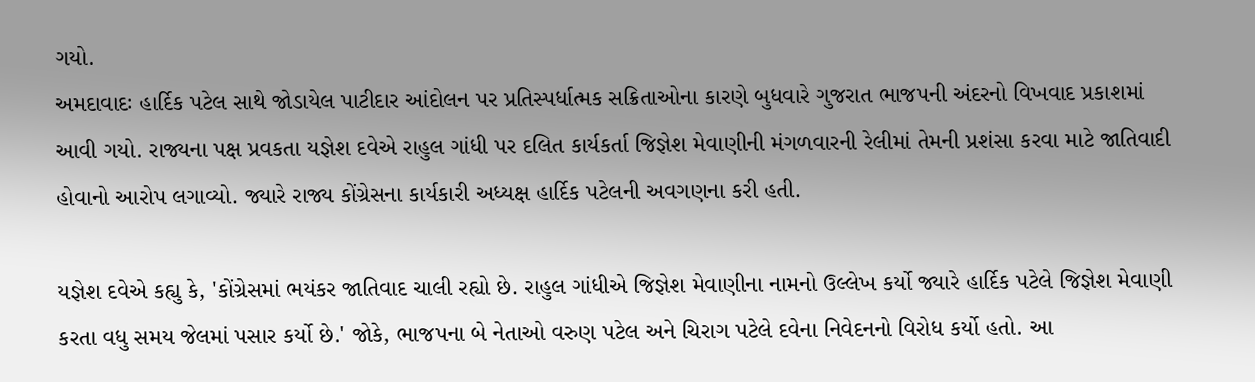ગયો.
અમદાવાદઃ હાર્દિક પટેલ સાથે જોડાયેલ પાટીદાર આંદોલન પર પ્રતિસ્પર્ધાત્મક સક્રિતાઓના કારણે બુધવારે ગુજરાત ભાજપની અંદરનો વિખવાદ પ્રકાશમાં આવી ગયો. રાજ્યના પક્ષ પ્રવકતા યજ્ઞેશ દવેએ રાહુલ ગાંધી પર દલિત કાર્યકર્તા જિજ્ઞેશ મેવાણીની મંગળવારની રેલીમાં તેમની પ્રશંસા કરવા માટે જાતિવાદી હોવાનો આરોપ લગાવ્યો. જ્યારે રાજ્ય કોંગ્રેસના કાર્યકારી અધ્યક્ષ હાર્દિક પટેલની અવગણના કરી હતી.

યજ્ઞેશ દવેએ કહ્યુ કે, 'કોંગ્રેસમાં ભયંકર જાતિવાદ ચાલી રહ્યો છે. રાહુલ ગાંધીએ જિજ્ઞેશ મેવાણીના નામનો ઉલ્લેખ કર્યો જ્યારે હાર્દિક પટેલે જિજ્ઞેશ મેવાણી કરતા વધુ સમય જેલમાં પસાર કર્યો છે.' જોકે, ભાજપના બે નેતાઓ વરુણ પટેલ અને ચિરાગ પટેલે દવેના નિવેદનનો વિરોધ કર્યો હતો. આ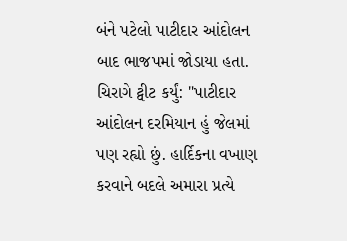બંને પટેલો પાટીદાર આંદોલન બાદ ભાજપમાં જોડાયા હતા. ચિરાગે ટ્વીટ કર્યું: "પાટીદાર આંદોલન દરમિયાન હું જેલમાં પણ રહ્યો છું. હાર્દિકના વખાણ કરવાને બદલે અમારા પ્રત્યે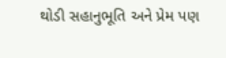થોડી સહાનુભૂતિ અને પ્રેમ પણ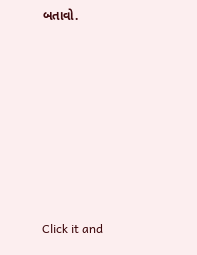બતાવો.












Click it and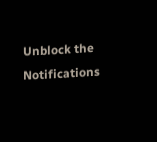Unblock the Notifications